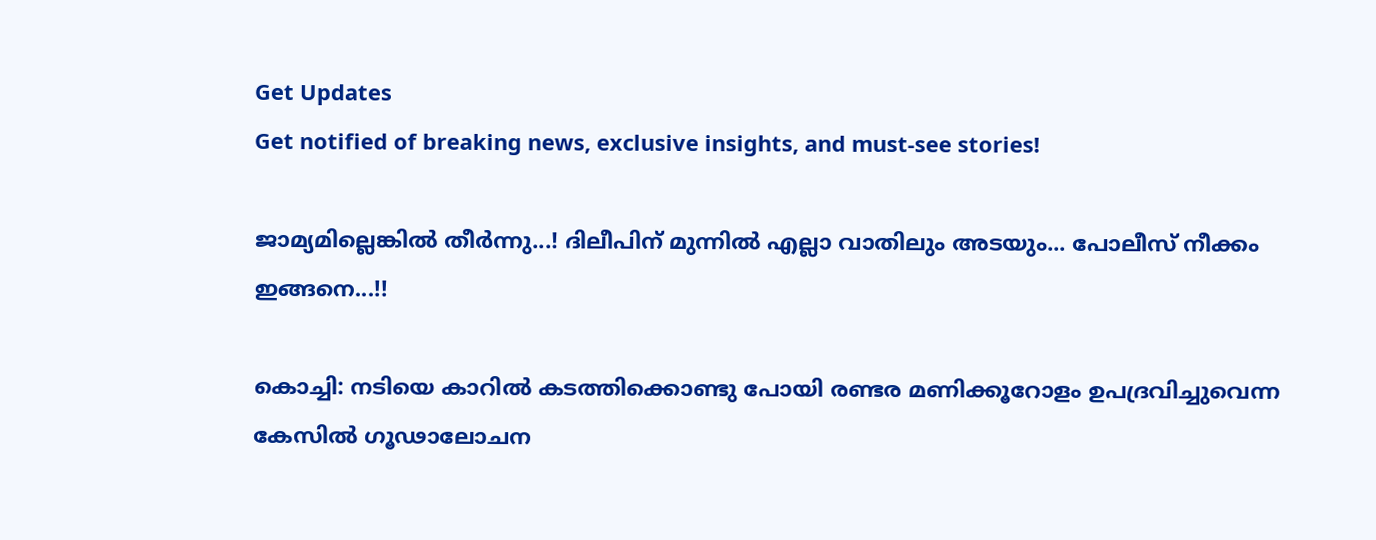Get Updates
Get notified of breaking news, exclusive insights, and must-see stories!

ജാമ്യമില്ലെങ്കിൽ തീർന്നു...! ദിലീപിന് മുന്നിൽ എല്ലാ വാതിലും അടയും... പോലീസ് നീക്കം ഇങ്ങനെ...!!

കൊച്ചി: നടിയെ കാറില്‍ കടത്തിക്കൊണ്ടു പോയി രണ്ടര മണിക്കൂറോളം ഉപദ്രവിച്ചുവെന്ന കേസില്‍ ഗൂഢാലോചന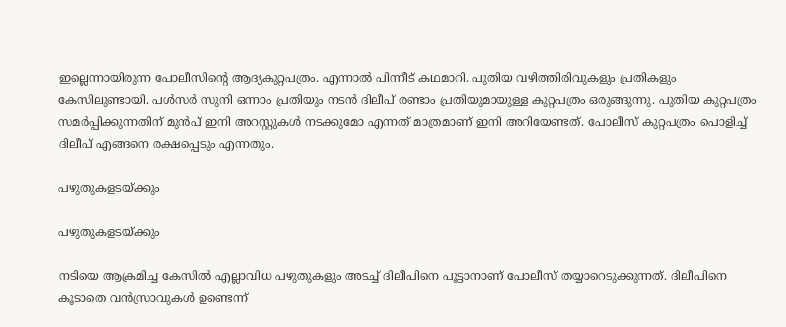ഇല്ലെന്നായിരുന്ന പോലീസിന്റെ ആദ്യകുറ്റപത്രം. എന്നാല്‍ പിന്നീട് കഥമാറി. പുതിയ വഴിത്തിരിവുകളും പ്രതികളും കേസിലുണ്ടായി. പള്‍സര്‍ സുനി ഒന്നാം പ്രതിയും നടന്‍ ദിലീപ് രണ്ടാം പ്രതിയുമായുള്ള കുറ്റപത്രം ഒരുങ്ങുന്നു. പുതിയ കുറ്റപത്രം സമര്‍പ്പിക്കുന്നതിന് മുന്‍പ് ഇനി അറസ്റ്റുകള്‍ നടക്കുമോ എന്നത് മാത്രമാണ് ഇനി അറിയേണ്ടത്. പോലീസ് കുറ്റപത്രം പൊളിച്ച് ദിലീപ് എങ്ങനെ രക്ഷപ്പെടും എന്നതും.

പഴുതുകളടയ്ക്കും

പഴുതുകളടയ്ക്കും

നടിയെ ആക്രമിച്ച കേസില്‍ എല്ലാവിധ പഴുതുകളും അടച്ച് ദിലീപിനെ പൂട്ടാനാണ് പോലീസ് തയ്യാറെടുക്കുന്നത്. ദിലീപിനെ കൂടാതെ വന്‍സ്രാവുകള്‍ ഉണ്ടെന്ന്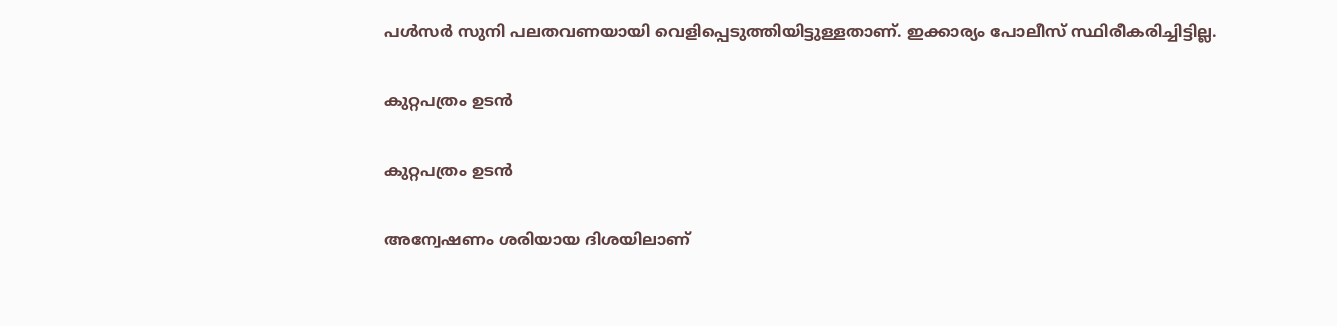പള്‍സര്‍ സുനി പലതവണയായി വെളിപ്പെടുത്തിയിട്ടുള്ളതാണ്. ഇക്കാര്യം പോലീസ് സ്ഥിരീകരിച്ചിട്ടില്ല.

കുറ്റപത്രം ഉടൻ

കുറ്റപത്രം ഉടൻ

അന്വേഷണം ശരിയായ ദിശയിലാണ്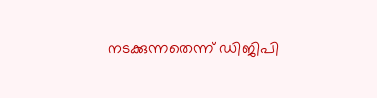നടക്കുന്നതെന്ന് ഡിജിപി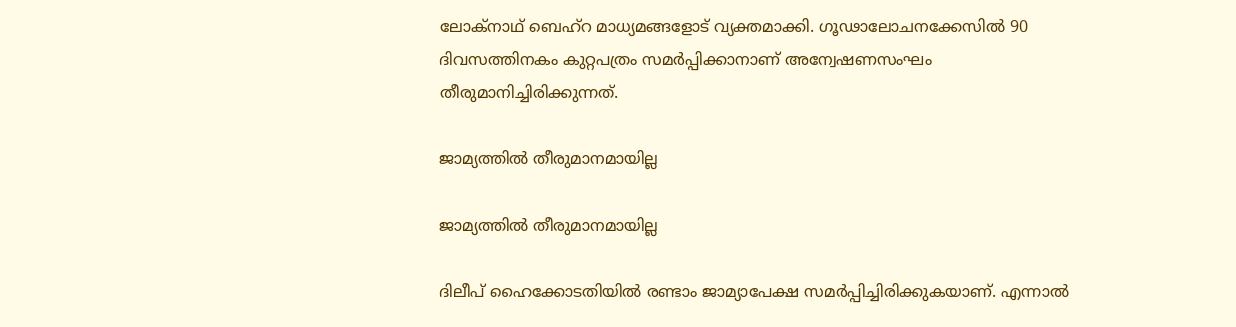ലോക്‌നാഥ് ബെഹ്‌റ മാധ്യമങ്ങളോട് വ്യക്തമാക്കി. ഗൂഢാലോചനക്കേസില്‍ 90 ദിവസത്തിനകം കുറ്റപത്രം സമര്‍പ്പിക്കാനാണ് അന്വേഷണസംഘം തീരുമാനിച്ചിരിക്കുന്നത്.

ജാമ്യത്തിൽ തീരുമാനമായില്ല

ജാമ്യത്തിൽ തീരുമാനമായില്ല

ദിലീപ് ഹൈക്കോടതിയില്‍ രണ്ടാം ജാമ്യാപേക്ഷ സമര്‍പ്പിച്ചിരിക്കുകയാണ്. എന്നാല്‍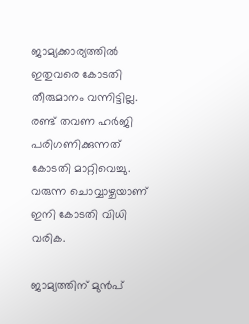ജാമ്യക്കാര്യത്തില്‍ ഇതുവരെ കോടതി തീരുമാനം വന്നിട്ടില്ല. രണ്ട് തവണ ഹര്‍ജി പരിഗണിക്കുന്നത് കോടതി മാറ്റിവെച്ചു. വരുന്ന ചൊവ്വാഴ്ചയാണ് ഇനി കോടതി വിധി വരിക.

ജാമ്യത്തിന് മുൻപ്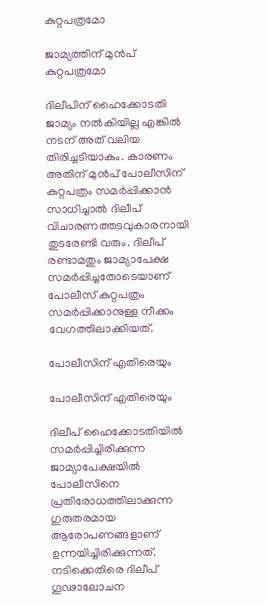കുറ്റപത്രമോ

ജാമ്യത്തിന് മുൻപ് കുറ്റപത്രമോ

ദിലീപിന് ഹൈക്കോടതി ജാമ്യം നല്‍കിയില്ല എങ്കില്‍ നടന് അത് വലിയ തിരിച്ചടിയാകും. കാരണം അതിന് മുന്‍പ് പോലീസിന് കുറ്റപത്രം സമര്‍പ്പിക്കാന്‍ സാധിച്ചാല്‍ ദിലീപ് വിചാരണത്തടവുകാരനായി തുടരേണ്ടി വരും. ദിലീപ് രണ്ടാമതും ജാമ്യാപേക്ഷ സമര്‍പ്പിച്ചതോടെയാണ് പോലീസ് കുറ്റപത്രം സമര്‍പ്പിക്കാനുള്ള നീക്കം വേഗത്തിലാക്കിയത്.

പോലീസിന് എതിരെയും

പോലീസിന് എതിരെയും

ദിലീപ് ഹൈക്കോടതിയില്‍ സമര്‍പ്പിച്ചിരിക്കുന്ന ജാമ്യാപേക്ഷയില്‍ പോലീസിനെ പ്രതിരോധത്തിലാക്കുന്ന ഗുരുതരമായ ആരോപണങ്ങളാണ് ഉന്നയിച്ചിരിക്കുന്നത്. നടിക്കെതിരെ ദിലീപ് ഗൂഢാലോചന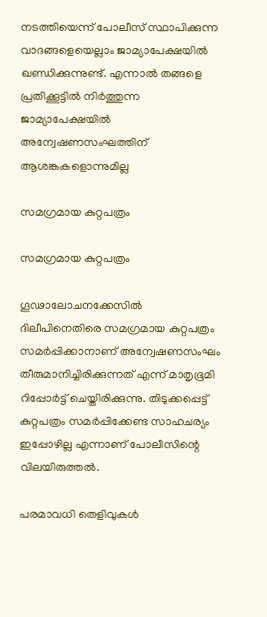നടത്തിയെന്ന് പോലീസ് സ്ഥാപിക്കുന്ന വാദങ്ങളെയെല്ലാം ജാമ്യാപേക്ഷയില്‍ ഖണ്ഡിക്കുന്നുണ്ട്. എന്നാല്‍ തങ്ങളെ പ്രതിക്കൂട്ടില്‍ നിര്‍ത്തുന്ന ജാമ്യാപേക്ഷയില്‍ അന്വേഷണസംഘത്തിന് ആശങ്കകളൊന്നുമില്ല

സമഗ്രമായ കുറ്റപത്രം

സമഗ്രമായ കുറ്റപത്രം

ഗൂഢാലോചനക്കേസില്‍ ദിലീപിനെതിരെ സമഗ്രമായ കുറ്റപത്രം സമര്‍പ്പിക്കാനാണ് അന്വേഷണസംഘം തീരുമാനിച്ചിരിക്കുന്നത് എന്ന് മാതൃഭൂമി റിപ്പോര്‍ട്ട് ചെയ്തിരിക്കുന്നു. തിടുക്കപ്പെട്ട് കുറ്റപത്രം സമര്‍പ്പിക്കേണ്ട സാഹചര്യം ഇപ്പോഴില്ല എന്നാണ് പോലീസിന്റെ വിലയിരുത്തല്‍.

പരമാവധി തെളിവുകള്‍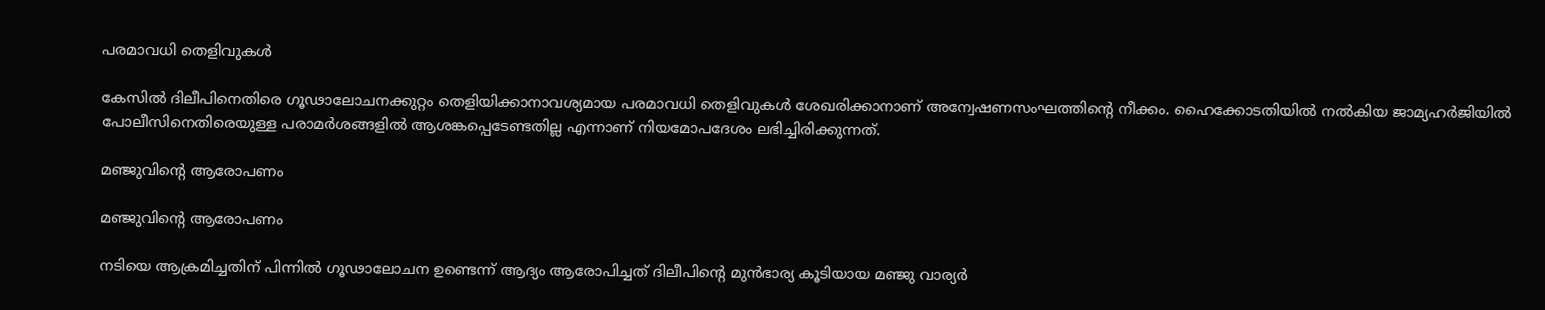പരമാവധി തെളിവുകള്‍

കേസില്‍ ദിലീപിനെതിരെ ഗൂഢാലോചനക്കുറ്റം തെളിയിക്കാനാവശ്യമായ പരമാവധി തെളിവുകള്‍ ശേഖരിക്കാനാണ് അന്വേഷണസംഘത്തിന്റെ നീക്കം. ഹൈക്കോടതിയില്‍ നല്‍കിയ ജാമ്യഹര്‍ജിയില്‍ പോലീസിനെതിരെയുള്ള പരാമര്‍ശങ്ങളില്‍ ആശങ്കപ്പെടേണ്ടതില്ല എന്നാണ് നിയമോപദേശം ലഭിച്ചിരിക്കുന്നത്.

മഞ്ജുവിന്റെ ആരോപണം

മഞ്ജുവിന്റെ ആരോപണം

നടിയെ ആക്രമിച്ചതിന് പിന്നില്‍ ഗൂഢാലോചന ഉണ്ടെന്ന് ആദ്യം ആരോപിച്ചത് ദിലീപിന്റെ മുന്‍ഭാര്യ കൂടിയായ മഞ്ജു വാര്യര്‍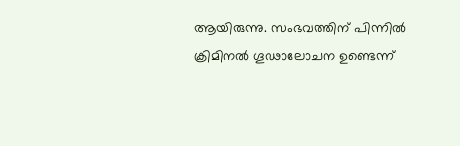ആയിരുന്നു. സംഭവത്തിന് പിന്നില്‍ ക്രിമിനല്‍ ഗൂഢാലോചന ഉണ്ടെന്ന്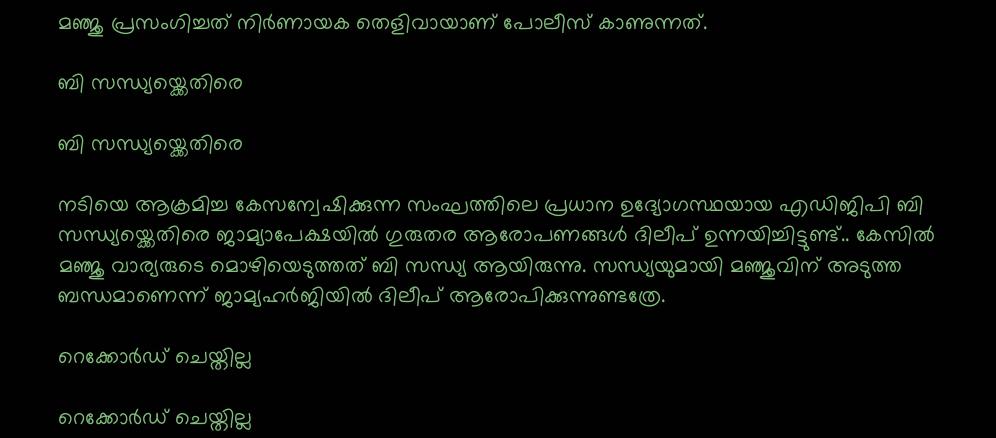മഞ്ജു പ്രസംഗിച്ചത് നിര്‍ണായക തെളിവായാണ് പോലീസ് കാണുന്നത്.

ബി സന്ധ്യയ്ക്കെതിരെ

ബി സന്ധ്യയ്ക്കെതിരെ

നടിയെ ആക്രമിച്ച കേസന്വേഷിക്കുന്ന സംഘത്തിലെ പ്രധാന ഉദ്യോഗസ്ഥയായ എഡിജിപി ബി സന്ധ്യയ്ക്കെതിരെ ജാമ്യാപേക്ഷയിൽ ഗുരുതര ആരോപണങ്ങൾ ദിലീപ് ഉന്നയിച്ചിട്ടുണ്ട്.. കേസില്‍ മഞ്ജു വാര്യരുടെ മൊഴിയെടുത്തത് ബി സന്ധ്യ ആയിരുന്നു. സന്ധ്യയുമായി മഞ്ജുവിന് അടുത്ത ബന്ധമാണെന്ന് ജാമ്യഹര്‍ജിയില്‍ ദിലീപ് ആരോപിക്കുന്നുണ്ടത്രേ.

റെക്കോർഡ് ചെയ്തില്ല

റെക്കോർഡ് ചെയ്തില്ല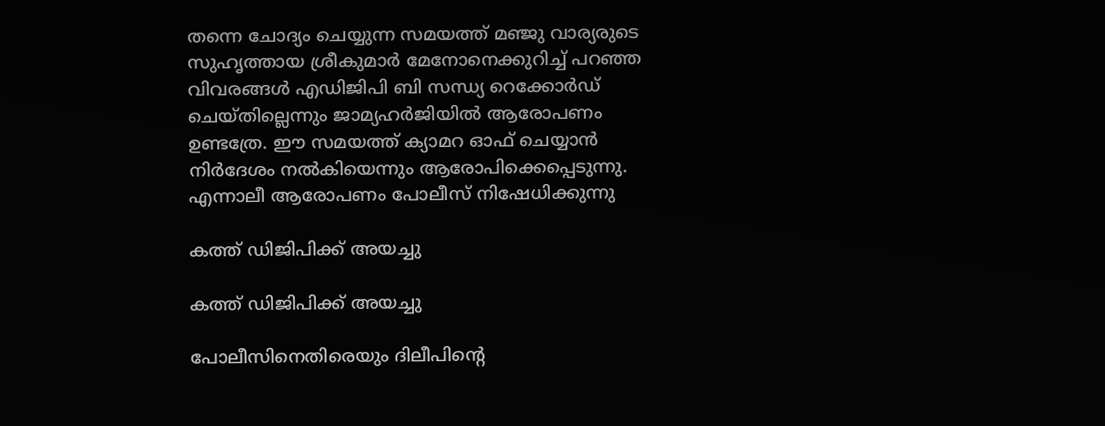തന്നെ ചോദ്യം ചെയ്യുന്ന സമയത്ത് മഞ്ജു വാര്യരുടെ സുഹൃത്തായ ശ്രീകുമാര്‍ മേനോനെക്കുറിച്ച് പറഞ്ഞ വിവരങ്ങള്‍ എഡിജിപി ബി സന്ധ്യ റെക്കോര്‍ഡ് ചെയ്തില്ലെന്നും ജാമ്യഹര്‍ജിയില്‍ ആരോപണം ഉണ്ടത്രേ. ഈ സമയത്ത് ക്യാമറ ഓഫ് ചെയ്യാന്‍ നിര്‍ദേശം നല്‍കിയെന്നും ആരോപിക്കെപ്പെടുന്നു. എന്നാലീ ആരോപണം പോലീസ് നിഷേധിക്കുന്നു

കത്ത് ഡിജിപിക്ക് അയച്ചു

കത്ത് ഡിജിപിക്ക് അയച്ചു

പോലീസിനെതിരെയും ദിലീപിന്റെ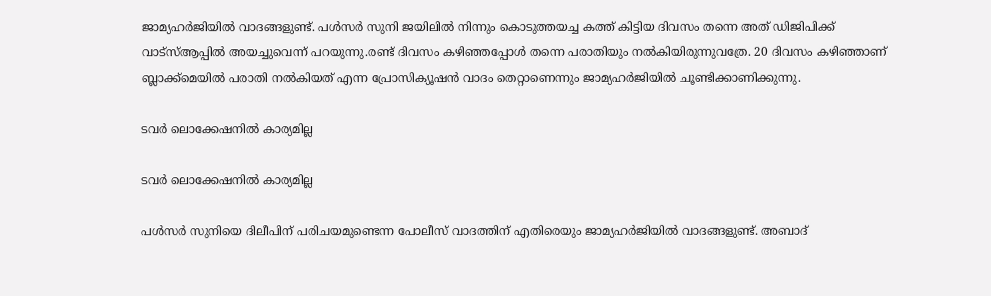ജാമ്യഹര്‍ജിയില്‍ വാദങ്ങളുണ്ട്. പള്‍സര്‍ സുനി ജയിലില്‍ നിന്നും കൊടുത്തയച്ച കത്ത് കിട്ടിയ ദിവസം തന്നെ അത് ഡിജിപിക്ക് വാട്‌സ്ആപ്പില്‍ അയച്ചുവെന്ന് പറയുന്നു.രണ്ട് ദിവസം കഴിഞ്ഞപ്പോള്‍ തന്നെ പരാതിയും നല്‍കിയിരുന്നുവത്രേ. 20 ദിവസം കഴിഞ്ഞാണ് ബ്ലാക്ക്‌മെയില്‍ പരാതി നല്‍കിയത് എന്ന പ്രോസിക്യൂഷന്‍ വാദം തെറ്റാണെന്നും ജാമ്യഹര്‍ജിയില്‍ ചൂണ്ടിക്കാണിക്കുന്നു.

ടവർ ലൊക്കേഷനിൽ കാര്യമില്ല

ടവർ ലൊക്കേഷനിൽ കാര്യമില്ല

പള്‍സര്‍ സുനിയെ ദിലീപിന് പരിചയമുണ്ടെന്ന പോലീസ് വാദത്തിന് എതിരെയും ജാമ്യഹര്‍ജിയില്‍ വാദങ്ങളുണ്ട്. അബാദ്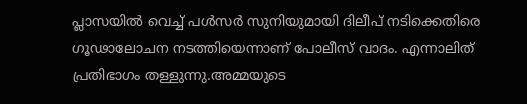പ്ലാസയില്‍ വെച്ച് പള്‍സര്‍ സുനിയുമായി ദിലീപ് നടിക്കെതിരെ ഗൂഢാലോചന നടത്തിയെന്നാണ് പോലീസ് വാദം. എന്നാലിത് പ്രതിഭാഗം തള്ളുന്നു.അമ്മയുടെ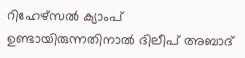റിഹേഴ്‌സല്‍ ക്യാംപ് ഉണ്ടായിരുന്നതിനാല്‍ ദിലീപ് അബാദ്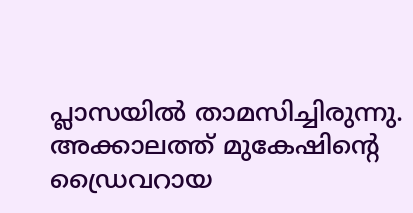പ്ലാസയില്‍ താമസിച്ചിരുന്നു. അക്കാലത്ത് മുകേഷിന്റെ ഡ്രൈവറായ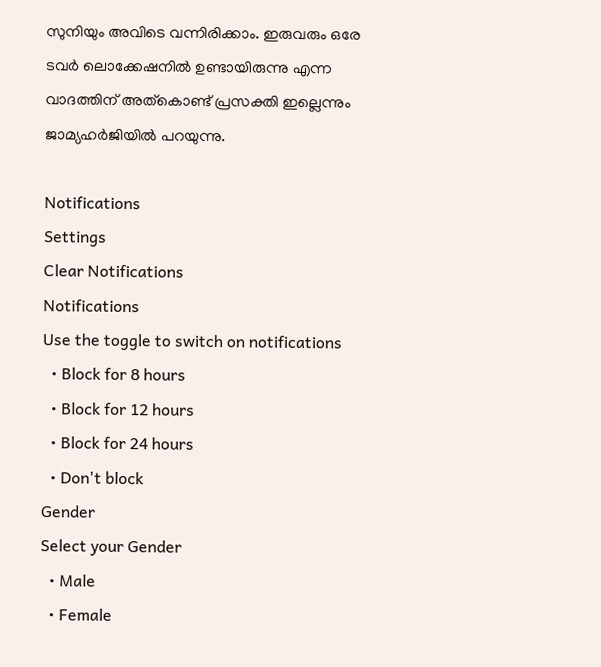സുനിയും അവിടെ വന്നിരിക്കാം. ഇരുവരും ഒരേ ടവര്‍ ലൊക്കേഷനില്‍ ഉണ്ടായിരുന്നു എന്ന വാദത്തിന് അത്‌കൊണ്ട് പ്രസക്തി ഇല്ലെന്നും ജാമ്യഹര്‍ജിയില്‍ പറയുന്നു.

Notifications
Settings
Clear Notifications
Notifications
Use the toggle to switch on notifications
  • Block for 8 hours
  • Block for 12 hours
  • Block for 24 hours
  • Don't block
Gender
Select your Gender
  • Male
  • Female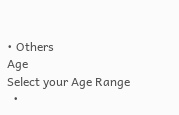• Others
Age
Select your Age Range
  •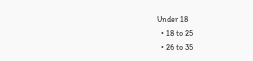Under 18
  • 18 to 25
  • 26 to 35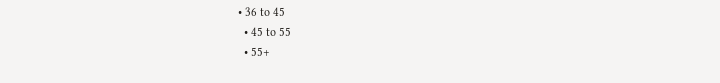• 36 to 45
  • 45 to 55
  • 55+